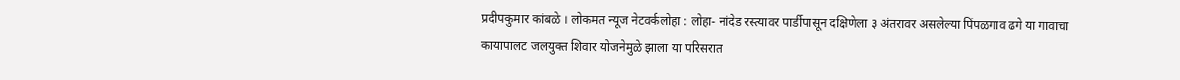प्रदीपकुमार कांबळे । लोकमत न्यूज नेटवर्कलोहा : लोहा- नांदेड रस्त्यावर पार्डीपासून दक्षिणेला ३ अंतरावर असलेल्या पिंपळगाव ढगे या गावाचा कायापालट जलयुक्त शिवार योजनेमुळे झाला या परिसरात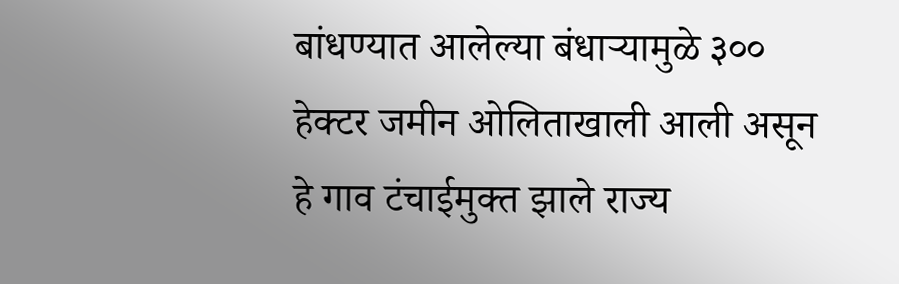बांधण्यात आलेल्या बंधाऱ्यामुळे ३०० हेक्टर जमीन ओलिताखाली आली असून हे गाव टंचाईमुक्त झाले राज्य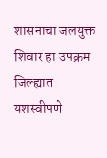शासनाचा जलयुक्त शिवार हा उपक्रम जिल्ह्यात यशस्वीपणे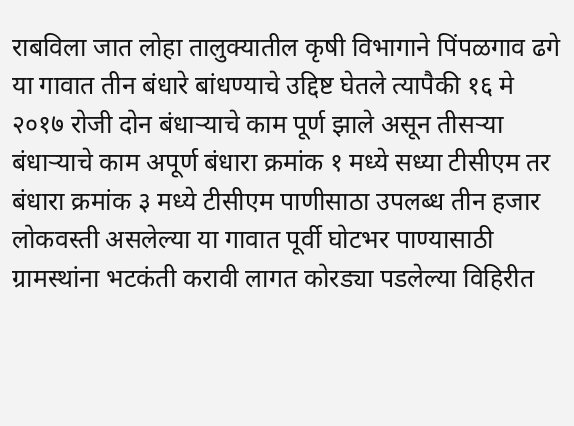राबविला जात लोहा तालुक्यातील कृषी विभागाने पिंपळगाव ढगे या गावात तीन बंधारे बांधण्याचे उद्दिष्ट घेतले त्यापैकी १६ मे २०१७ रोजी दोन बंधाऱ्याचे काम पूर्ण झाले असून तीसऱ्या बंधाऱ्याचे काम अपूर्ण बंधारा क्रमांक १ मध्ये सध्या टीसीएम तर बंधारा क्रमांक ३ मध्ये टीसीएम पाणीसाठा उपलब्ध तीन हजार लोकवस्ती असलेल्या या गावात पूर्वी घोटभर पाण्यासाठी ग्रामस्थांना भटकंती करावी लागत कोरड्या पडलेल्या विहिरीत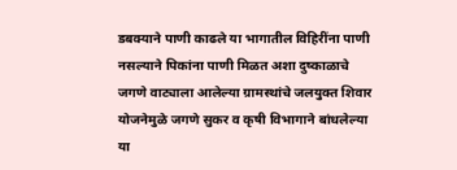डबक्याने पाणी काढले या भागातील विहिरींना पाणी नसल्याने पिकांना पाणी मिळत अशा दुष्काळाचे जगणे वाट्याला आलेल्या ग्रामस्थांचे जलयुक्त शिवार योजनेमुळे जगणे सुकर व कृषी विभागाने बांधलेल्या या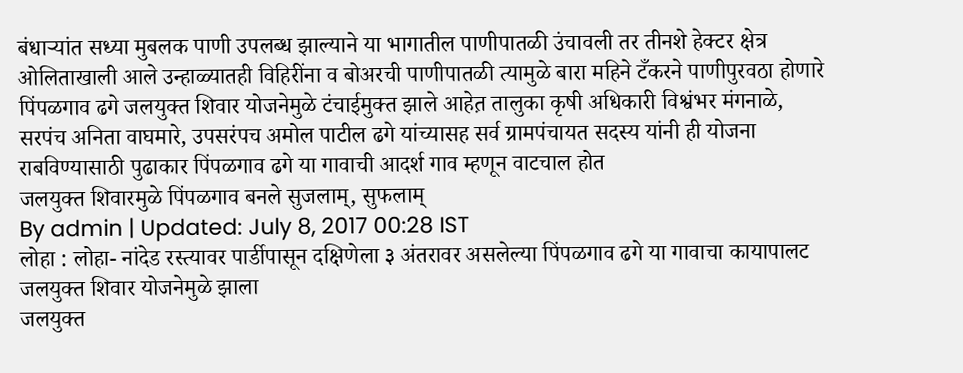बंधाऱ्यांत सध्या मुबलक पाणी उपलब्ध झाल्याने या भागातील पाणीपातळी उंचावली तर तीनशे हेक्टर क्षेत्र ओलिताखाली आले उन्हाळ्यातही विहिरींना व बोअरची पाणीपातळी त्यामुळे बारा महिने टँकरने पाणीपुरवठा होणारे पिंपळगाव ढगे जलयुक्त शिवार योजनेमुळे टंचाईमुक्त झाले आहेत़ तालुका कृषी अधिकारी विश्वंभर मंगनाळे, सरपंच अनिता वाघमारे, उपसरंपच अमोल पाटील ढगे यांच्यासह सर्व ग्रामपंचायत सदस्य यांनी ही योजना राबविण्यासाठी पुढाकार पिंपळगाव ढगे या गावाची आदर्श गाव म्हणून वाटचाल होत
जलयुक्त शिवारमुळे पिंपळगाव बनले सुजलाम्, सुफलाम्
By admin | Updated: July 8, 2017 00:28 IST
लोहा : लोहा- नांदेड रस्त्यावर पार्डीपासून दक्षिणेला ३ अंतरावर असलेल्या पिंपळगाव ढगे या गावाचा कायापालट जलयुक्त शिवार योजनेमुळे झाला
जलयुक्त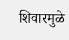शिवारमुळे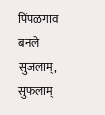पिंपळगाव बनले सुजलाम्, सुफलाम्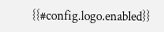{{#config.logo.enabled}}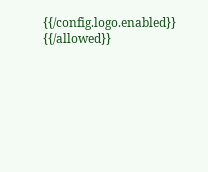{{/config.logo.enabled}}
{{/allowed}}